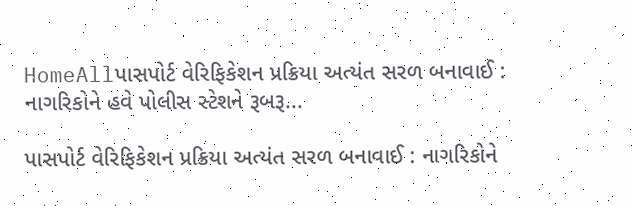HomeAllપાસપોર્ટ વેરિફિકેશન પ્રક્રિયા અત્યંત સરળ બનાવાઈ : નાગરિકોને હવે પોલીસ સ્ટેશને રૂબરૂ...

પાસપોર્ટ વેરિફિકેશન પ્રક્રિયા અત્યંત સરળ બનાવાઈ : નાગરિકોને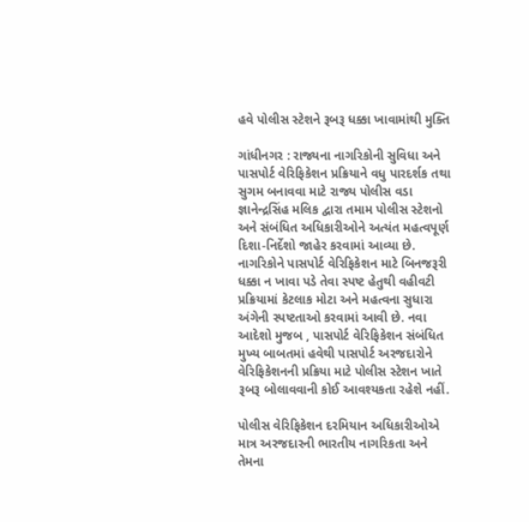હવે પોલીસ સ્ટેશને રૂબરૂ ધક્કા ખાવામાંથી મુક્તિ

ગાંધીનગર : રાજ્યના નાગરિકોની સુવિધા અને પાસપોર્ટ વેરિફિકેશન પ્રક્રિયાને વધુ પારદર્શક તથા સુગમ બનાવવા માટે રાજ્ય પોલીસ વડા જ્ઞાનેન્દ્રસિંહ મલિક દ્વારા તમામ પોલીસ સ્ટેશનો અને સંબંધિત અધિકારીઓને અત્યંત મહત્વપૂર્ણ દિશા-નિર્દેશો જાહેર કરવામાં આવ્યા છે. નાગરિકોને પાસપોર્ટ વેરિફિકેશન માટે બિનજરૂરી ધક્કા ન ખાવા પડે તેવા સ્પષ્ટ હેતુથી વહીવટી પ્રક્રિયામાં કેટલાક મોટા અને મહત્વના સુધારા અંગેની સ્પષ્ટતાઓ કરવામાં આવી છે. નવા આદેશો મુજબ , પાસપોર્ટ વેરિફિકેશન સંબંધિત મુખ્ય બાબતમાં હવેથી પાસપોર્ટ અરજદારોને વેરિફિકેશનની પ્રક્રિયા માટે પોલીસ સ્ટેશન ખાતે રૂબરૂ બોલાવવાની કોઈ આવશ્યકતા રહેશે નહીં.

પોલીસ વેરિફિકેશન દરમિયાન અધિકારીઓએ માત્ર અરજદારની ભારતીય નાગરિકતા અને તેમના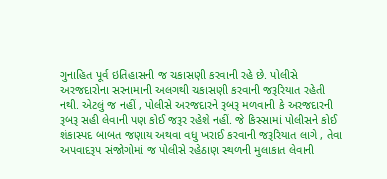ગુનાહિત પૂર્વ ઇતિહાસની જ ચકાસણી કરવાની રહે છે. પોલીસે અરજદારોના સરનામાની અલગથી ચકાસણી કરવાની જરૂરિયાત રહેતી નથી. એટલું જ નહીં , પોલીસે અરજદારને રૂબરૂ મળવાની કે અરજદારની રૂબરૂ સહી લેવાની પણ કોઈ જરૂર રહેશે નહીં. જે કિસ્સામાં પોલીસને કોઈ શંકાસ્પદ બાબત જણાય અથવા વધુ ખરાઈ કરવાની જરૂરિયાત લાગે , તેવા અપવાદરૂપ સંજોગોમાં જ પોલીસે રહેઠાણ સ્થળની મુલાકાત લેવાની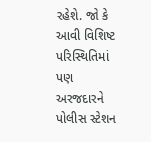રહેશે. જો કે આવી વિશિષ્ટ પરિસ્થિતિમાં પણ અરજદારને પોલીસ સ્ટેશન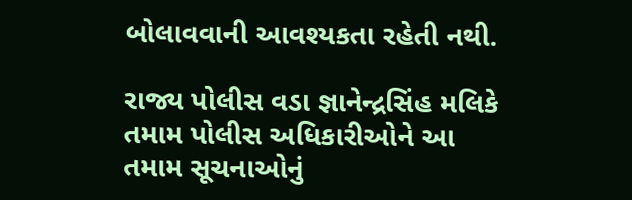બોલાવવાની આવશ્યકતા રહેતી નથી.

રાજ્ય પોલીસ વડા જ્ઞાનેન્દ્રસિંહ મલિકે તમામ પોલીસ અધિકારીઓને આ તમામ સૂચનાઓનું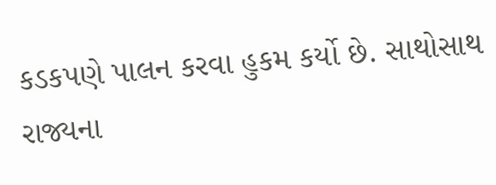કડકપણે પાલન કરવા હુકમ કર્યો છે. સાથોસાથ રાજ્યના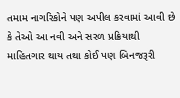તમામ નાગરિકોને પણ અપીલ કરવામાં આવી છે કે તેઓ આ નવી અને સરળ પ્રક્રિયાથી માહિતગાર થાય તથા કોઈ પણ બિનજરૂરી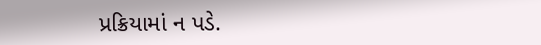પ્રક્રિયામાં ન પડે.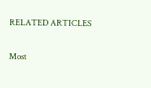RELATED ARTICLES

Most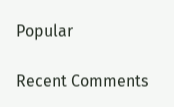Popular

Recent Comments